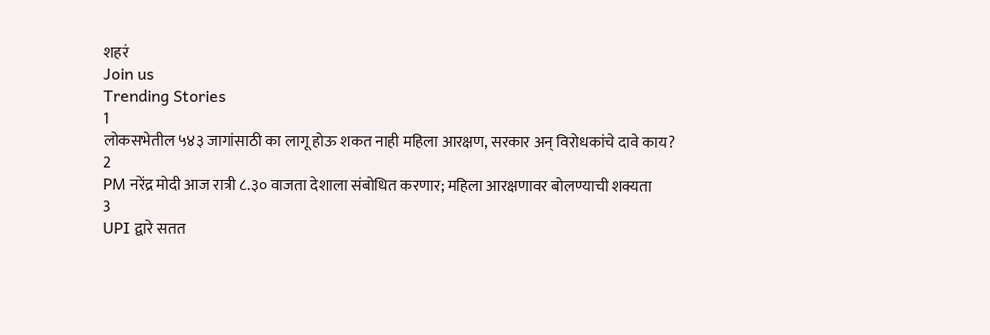शहरं
Join us
Trending Stories
1
लोकसभेतील ५४३ जागांसाठी का लागू होऊ शकत नाही महिला आरक्षण, सरकार अन् विरोधकांचे दावे काय?
2
PM नरेंद्र मोदी आज रात्री ८.३० वाजता देशाला संबोधित करणार; महिला आरक्षणावर बोलण्याची शक्यता
3
UPI द्वारे सतत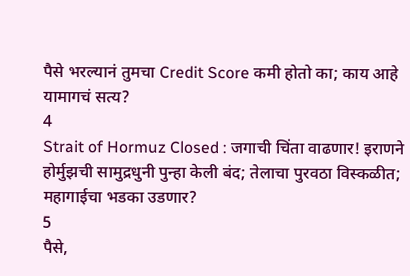पैसे भरल्यानं तुमचा Credit Score कमी होतो का; काय आहे यामागचं सत्य?
4
Strait of Hormuz Closed : जगाची चिंता वाढणार! इराणने होर्मुझची सामुद्रधुनी पुन्हा केली बंद; तेलाचा पुरवठा विस्कळीत; महागाईचा भडका उडणार?
5
पैसे,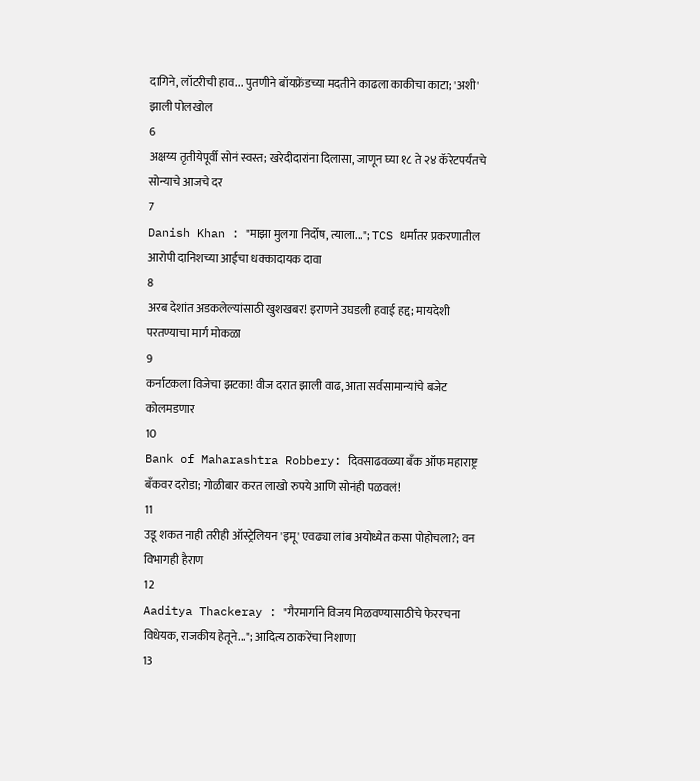दागिने, लॉटरीची हाव... पुतणीने बॉयफ्रेंडच्या मदतीने काढला काकीचा काटा; 'अशी' झाली पोलखोल
6
अक्षय्य तृतीयेपूर्वी सोनं स्वस्त; खरेदीदारांना दिलासा, जाणून घ्या १८ ते २४ कॅरेटपर्यंतचे सोन्याचे आजचे दर
7
Danish Khan : "माझा मुलगा निर्दोष, त्याला..."; TCS धर्मांतर प्रकरणातील आरोपी दानिशच्या आईचा धक्कादायक दावा
8
अरब देशांत अडकलेल्यांसाठी खुशखबर! इराणने उघडली हवाई हद्द; मायदेशी परतण्याचा मार्ग मोकळा
9
कर्नाटकला विजेचा झटका! वीज दरात झाली वाढ, आता सर्वसामान्यांचे बजेट कोलमडणार
10
Bank of Maharashtra Robbery: दिवसाढवळ्या बँक ऑफ महाराष्ट्र बँकवर दरोडा; गोळीबार करत लाखो रुपये आणि सोनंही पळवलं!
11
उडू शकत नाही तरीही ऑस्ट्रेलियन 'इमू' एवढ्या लांब अयोध्येत कसा पोहोचला?; वन विभागही हैराण
12
Aaditya Thackeray : "गैरमार्गाने विजय मिळवण्यासाठीचे फेररचना विधेयक, राजकीय हेतूने..."; आदित्य ठाकरेंचा निशाणा
13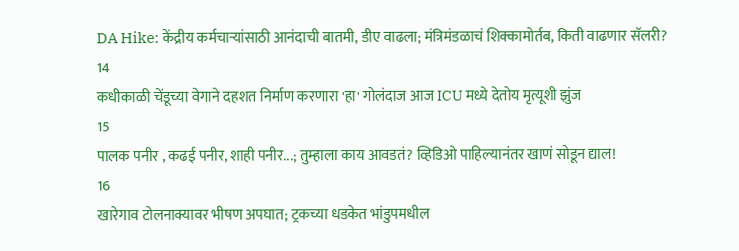DA Hike: केंद्रीय कर्मचाऱ्यांसाठी आनंदाची बातमी, डीए वाढला; मंत्रिमंडळाचं शिक्कामोर्तब, किती वाढणार सॅलरी?
14
कधीकाळी चेंडूच्या वेगाने दहशत निर्माण करणारा 'हा' गोलंदाज आज ICU मध्ये देतोय मृत्यूशी झुंज
15
पालक पनीर , कढई पनीर, शाही पनीर...; तुम्हाला काय आवडतं? व्हिडिओ पाहिल्यानंतर खाणं सोडून द्याल!
16
खारेगाव टोलनाक्यावर भीषण अपघात; ट्रकच्या धडकेत भांडुपमधील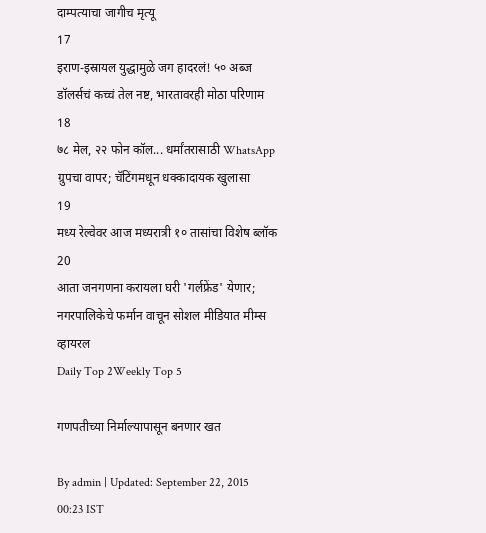दाम्पत्याचा जागीच मृत्यू
17
इराण-इस्रायल युद्धामुळे जग हादरलं! ५० अब्ज डॉलर्सचं कच्चं तेल नष्ट, भारतावरही मोठा परिणाम
18
७८ मेल, २२ फोन कॉल... धर्मांतरासाठी WhatsApp ग्रुपचा वापर; चॅटिंगमधून धक्कादायक खुलासा
19
मध्य रेल्वेवर आज मध्यरात्री १० तासांचा विशेष ब्लॉक
20
आता जनगणना करायला घरी 'गर्लफ्रेंड' येणार; नगरपालिकेचे फर्मान वाचून सोशल मीडियात मीम्स व्हायरल
Daily Top 2Weekly Top 5

गणपतीच्या निर्माल्यापासून बनणार खत

By admin | Updated: September 22, 2015 00:23 IST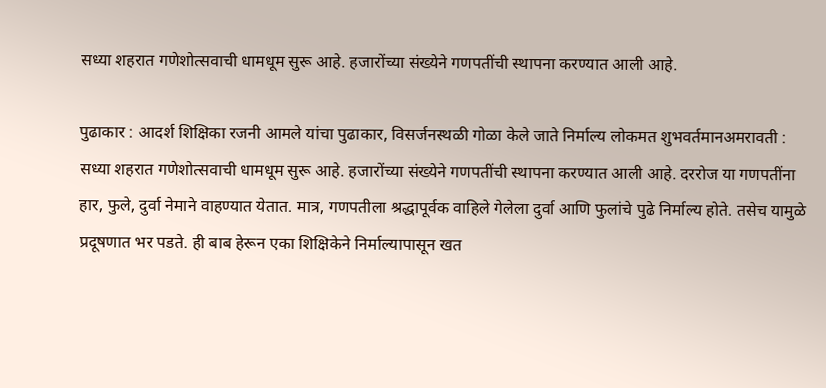सध्या शहरात गणेशोत्सवाची धामधूम सुरू आहे. हजारोंच्या संख्येने गणपतींची स्थापना करण्यात आली आहे.

पुढाकार : आदर्श शिक्षिका रजनी आमले यांचा पुढाकार, विसर्जनस्थळी गोळा केले जाते निर्माल्य लोकमत शुभवर्तमानअमरावती : सध्या शहरात गणेशोत्सवाची धामधूम सुरू आहे. हजारोंच्या संख्येने गणपतींची स्थापना करण्यात आली आहे. दररोज या गणपतींना हार, फुले, दुर्वा नेमाने वाहण्यात येतात. मात्र, गणपतीला श्रद्धापूर्वक वाहिले गेलेला दुर्वा आणि फुलांचे पुढे निर्माल्य होते. तसेच यामुळे प्रदूषणात भर पडते. ही बाब हेरून एका शिक्षिकेने निर्माल्यापासून खत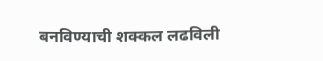बनविण्याची शक्कल लढविली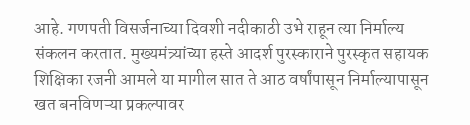आहे. गणपती विसर्जनाच्या दिवशी नदीकाठी उभे राहून त्या निर्माल्य संकलन करतात. मुख्यमंत्र्यांच्या हस्ते आदर्श पुरस्काराने पुरस्कृत सहायक शिक्षिका रजनी आमले या मागील सात ते आठ वर्षांपासून निर्माल्यापासून खत बनविणऱ्या प्रकल्पावर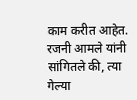काम करीत आहेत. रजनी आमले यांनी सांगितले की, त्या गेल्या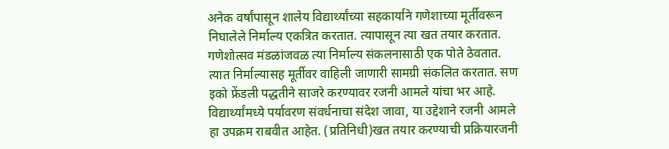अनेक वर्षांपासून शालेय विद्यार्थ्यांच्या सहकार्याने गणेशाच्या मूर्तीवरून निघालेले निर्माल्य एकत्रित करतात. त्यापासून त्या खत तयार करतात. गणेशोत्सव मंडळांजवळ त्या निर्माल्य संकलनासाठी एक पोते ठेवतात. त्यात निर्माल्यासह मूर्तीवर वाहिली जाणारी सामग्री संकलित करतात. सण इको फ्रेंडली पद्धतीने साजरे करण्यावर रजनी आमले यांचा भर आहे. विद्यार्थ्यांमध्ये पर्यावरण संवर्धनाचा संदेश जावा, या उद्देशाने रजनी आमले हा उपक्रम राबवीत आहेत. (प्रतिनिधी)खत तयार करण्याची प्रक्रियारजनी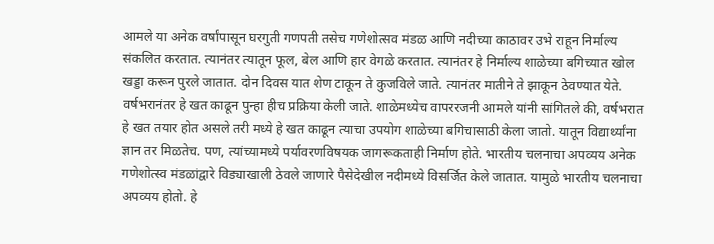आमले या अनेक वर्षांपासून घरगुती गणपती तसेच गणेशोत्सव मंडळ आणि नदीच्या काठावर उभे राहून निर्माल्य संकलित करतात. त्यानंतर त्यातून फूल, बेल आणि हार वेगळे करतात. त्यानंतर हे निर्माल्य शाळेच्या बगिच्यात खोल खड्डा करून पुरले जातात. दोन दिवस यात शेण टाकून ते कुजविले जाते. त्यानंतर मातीने ते झाकून ठेवण्यात येते. वर्षभरानंतर हे खत काढून पुन्हा हीच प्रक्रिया केली जाते. शाळेमध्येच वापररजनी आमले यांनी सांगितले की, वर्षभरात हे खत तयार होत असले तरी मध्ये हे खत काढून त्याचा उपयोग शाळेच्या बगिचासाठी केला जातो. यातून विद्यार्थ्यांना ज्ञान तर मिळतेच. पण, त्यांच्यामध्ये पर्यावरणविषयक जागरूकताही निर्माण होते. भारतीय चलनाचा अपव्यय अनेक गणेशोत्स्व मंडळांद्वारे विड्याखाली ठेवले जाणारे पैसेदेखील नदीमध्ये विसर्जित केले जातात. यामुळे भारतीय चलनाचा अपव्यय होतो. हे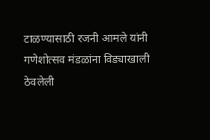टाळण्यासाठी रजनी आमले यांनी गणेशोत्सव मंडळांना विड्याखाली ठेवलेली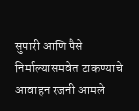सुपारी आणि पैसे निर्माल्यासमवेत टाकण्याचे आवाहन रजनी आमले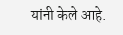यांनी केले आहे.